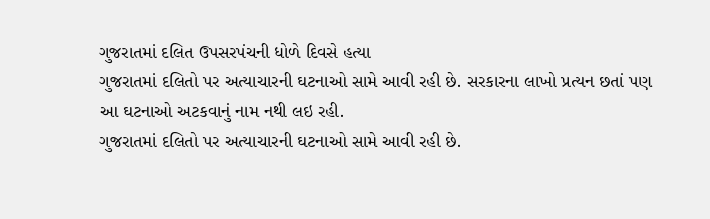ગુજરાતમાં દલિત ઉપસરપંચની ધોળે દિવસે હત્યા
ગુજરાતમાં દલિતો પર અત્યાચારની ઘટનાઓ સામે આવી રહી છે. સરકારના લાખો પ્રત્યન છતાં પણ આ ઘટનાઓ અટકવાનું નામ નથી લઇ રહી.
ગુજરાતમાં દલિતો પર અત્યાચારની ઘટનાઓ સામે આવી રહી છે.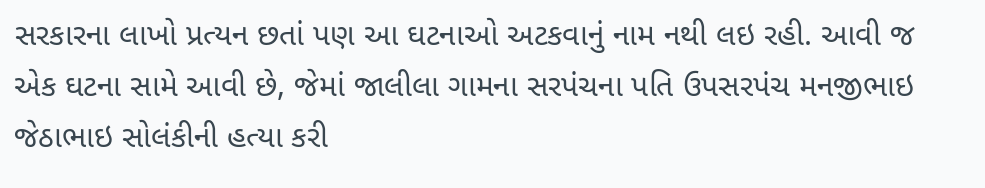સરકારના લાખો પ્રત્યન છતાં પણ આ ઘટનાઓ અટકવાનું નામ નથી લઇ રહી. આવી જ એક ઘટના સામે આવી છે, જેમાં જાલીલા ગામના સરપંચના પતિ ઉપસરપંચ મનજીભાઇ જેઠાભાઇ સોલંકીની હત્યા કરી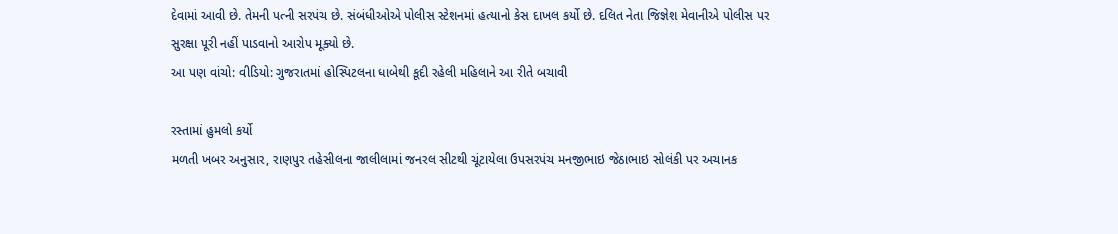દેવામાં આવી છે. તેમની પત્ની સરપંચ છે. સંબંધીઓએ પોલીસ સ્ટેશનમાં હત્યાનો કેસ દાખલ કર્યો છે. દલિત નેતા જિજ્ઞેશ મેવાનીએ પોલીસ પર સુરક્ષા પૂરી નહીં પાડવાનો આરોપ મૂક્યો છે.
આ પણ વાંચો: વીડિયો: ગુજરાતમાં હોસ્પિટલના ધાબેથી કૂદી રહેલી મહિલાને આ રીતે બચાવી

રસ્તામાં હુમલો કર્યો
મળતી ખબર અનુસાર, રાણપુર તહેસીલના જાલીલામાં જનરલ સીટથી ચૂંટાયેલા ઉપસરપંચ મનજીભાઇ જેઠાભાઇ સોલંકી પર અચાનક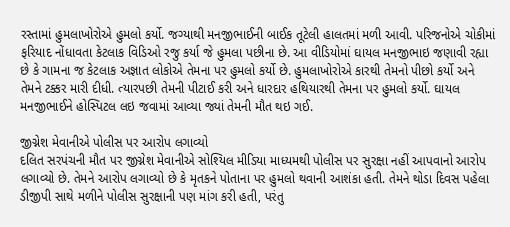રસ્તામાં હુમલાખોરોએ હુમલો કર્યો. જગ્યાથી મનજીભાઈની બાઈક તૂટેલી હાલતમાં મળી આવી. પરિજનોએ ચોકીમાં ફરિયાદ નોંધાવતા કેટલાક વિડિઓ રજુ કર્યા જે હુમલા પછીના છે. આ વીડિયોમાં ઘાયલ મનજીભાઇ જણાવી રહ્યા છે કે ગામના જ કેટલાક અજ્ઞાત લોકોએ તેમના પર હુમલો કર્યો છે. હુમલાખોરોએ કારથી તેમનો પીછો કર્યો અને તેમને ટક્કર મારી દીધી. ત્યારપછી તેમની પીટાઈ કરી અને ધારદાર હથિયારથી તેમના પર હુમલો કર્યો. ઘાયલ મનજીભાઈને હોસ્પિટલ લઇ જવામાં આવ્યા જ્યાં તેમની મૌત થઇ ગઈ.

જીગ્નેશ મેવાનીએ પોલીસ પર આરોપ લગાવ્યો
દલિત સરપંચની મૌત પર જીગ્નેશ મેવાનીએ સોશ્યિલ મીડિયા માધ્યમથી પોલીસ પર સુરક્ષા નહીં આપવાનો આરોપ લગાવ્યો છે. તેમને આરોપ લગાવ્યો છે કે મૃતકને પોતાના પર હુમલો થવાની આશંકા હતી. તેમને થોડા દિવસ પહેલા ડીજીપી સાથે મળીને પોલીસ સુરક્ષાની પણ માંગ કરી હતી, પરંતુ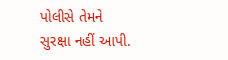પોલીસે તેમને સુરક્ષા નહીં આપી.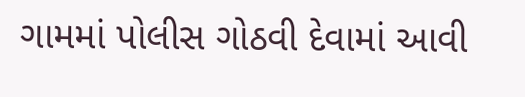ગામમાં પોલીસ ગોઠવી દેવામાં આવી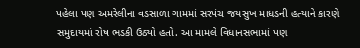પહેલા પણ અમરેલીના વડસાળા ગામમાં સરપંચ જયસુખ માધડની હત્યાને કારણે સમુદાયમાં રોષ ભડકી ઉઠ્યો હતો. આ મામલે વિધાનસભામાં પણ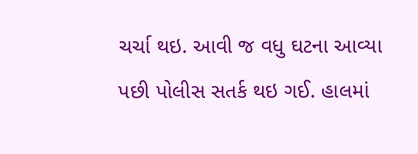ચર્ચા થઇ. આવી જ વધુ ઘટના આવ્યા પછી પોલીસ સતર્ક થઇ ગઈ. હાલમાં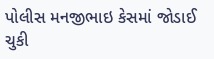પોલીસ મનજીભાઇ કેસમાં જોડાઈ ચુકી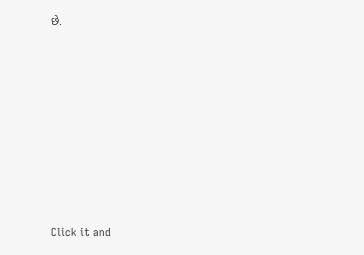છે.












Click it and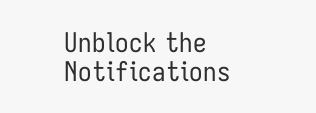Unblock the Notifications